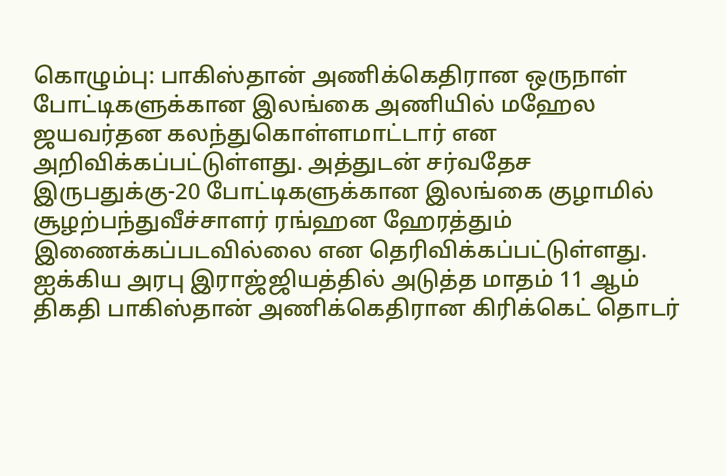கொழும்பு: பாகிஸ்தான் அணிக்கெதிரான ஒருநாள் போட்டிகளுக்கான இலங்கை அணியில் மஹேல ஜயவர்தன கலந்துகொள்ளமாட்டார் என அறிவிக்கப்பட்டுள்ளது. அத்துடன் சர்வதேச இருபதுக்கு-20 போட்டிகளுக்கான இலங்கை குழாமில் சூழற்பந்துவீச்சாளர் ரங்ஹன ஹேரத்தும் இணைக்கப்படவில்லை என தெரிவிக்கப்பட்டுள்ளது.
ஐக்கிய அரபு இராஜ்ஜியத்தில் அடுத்த மாதம் 11 ஆம் திகதி பாகிஸ்தான் அணிக்கெதிரான கிரிக்கெட் தொடர்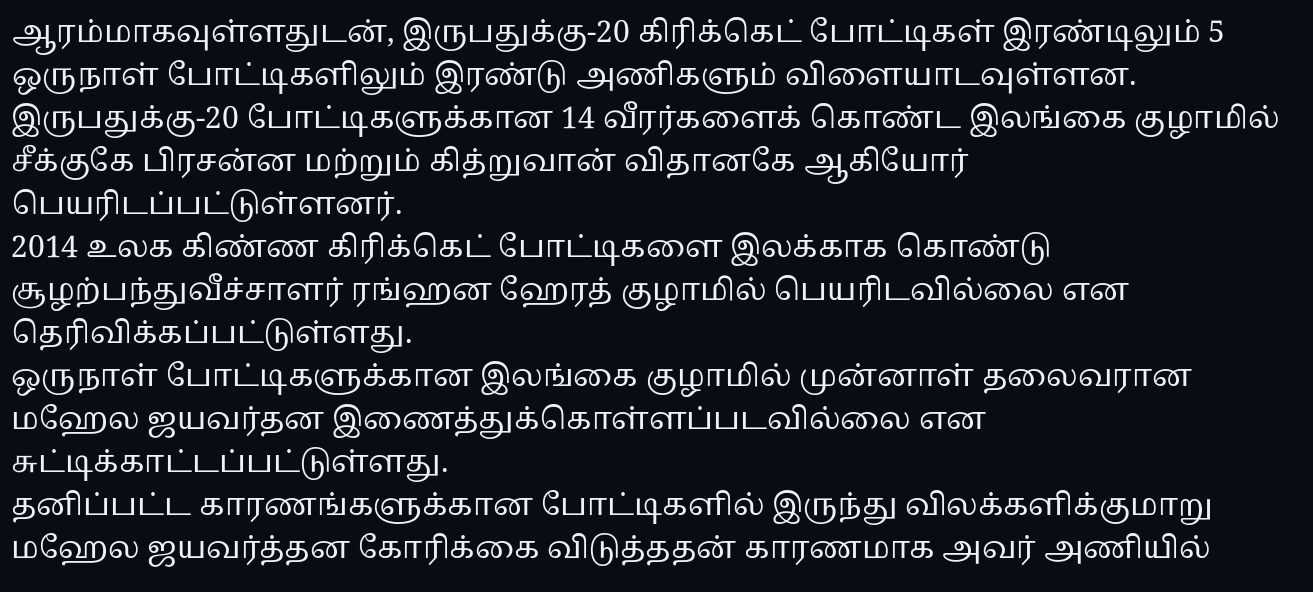ஆரம்மாகவுள்ளதுடன், இருபதுக்கு-20 கிரிக்கெட் போட்டிகள் இரண்டிலும் 5 ஒருநாள் போட்டிகளிலும் இரண்டு அணிகளும் விளையாடவுள்ளன.
இருபதுக்கு-20 போட்டிகளுக்கான 14 வீரர்களைக் கொண்ட இலங்கை குழாமில் சீக்குகே பிரசன்ன மற்றும் கித்றுவான் விதானகே ஆகியோர் பெயரிடப்பட்டுள்ளனர்.
2014 உலக கிண்ண கிரிக்கெட் போட்டிகளை இலக்காக கொண்டு சூழற்பந்துவீச்சாளர் ரங்ஹன ஹேரத் குழாமில் பெயரிடவில்லை என தெரிவிக்கப்பட்டுள்ளது.
ஒருநாள் போட்டிகளுக்கான இலங்கை குழாமில் முன்னாள் தலைவரான மஹேல ஜயவர்தன இணைத்துக்கொள்ளப்படவில்லை என சுட்டிக்காட்டப்பட்டுள்ளது.
தனிப்பட்ட காரணங்களுக்கான போட்டிகளில் இருந்து விலக்களிக்குமாறு மஹேல ஜயவர்த்தன கோரிக்கை விடுத்ததன் காரணமாக அவர் அணியில்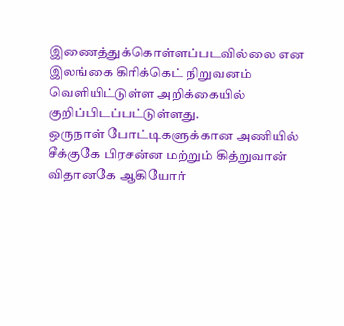இணைத்துக்கொள்ளப்படவில்லை என இலங்கை கிரிக்கெட் நிறுவனம் வெளியிட்டுள்ள அறிக்கையில் குறிப்பிடப்பட்டுள்ளது.
ஒருநாள் போட்டிகளுக்கான அணியில் சீக்குகே பிரசன்ன மற்றும் கித்றுவான் விதானகே ஆகியோர்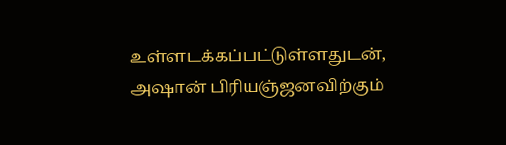உள்ளடக்கப்பட்டுள்ளதுடன், அஷான் பிரியஞ்ஜனவிற்கும்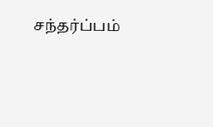சந்தர்ப்பம்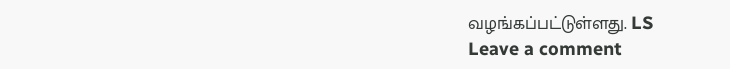வழங்கப்பட்டுள்ளது. LS
Leave a comment